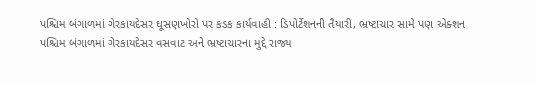પશ્ચિમ બંગાળમાં ગેરકાયદેસર ઘૂસણખોરો પર કડક કાર્યવાહી : ડિપોર્ટેશનની તૈયારી, ભ્રષ્ટાચાર સામે પણ એક્શન
પશ્ચિમ બંગાળમાં ગેરકાયદેસર વસવાટ અને ભ્રષ્ટાચારના મુદ્દે રાજ્ય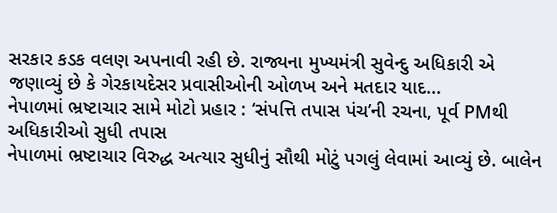સરકાર કડક વલણ અપનાવી રહી છે. રાજ્યના મુખ્યમંત્રી સુવેન્દુ અધિકારી એ જણાવ્યું છે કે ગેરકાયદેસર પ્રવાસીઓની ઓળખ અને મતદાર યાદ...
નેપાળમાં ભ્રષ્ટાચાર સામે મોટો પ્રહાર : ‘સંપત્તિ તપાસ પંચ’ની રચના, પૂર્વ PMથી અધિકારીઓ સુધી તપાસ
નેપાળમાં ભ્રષ્ટાચાર વિરુદ્ધ અત્યાર સુધીનું સૌથી મોટું પગલું લેવામાં આવ્યું છે. બાલેન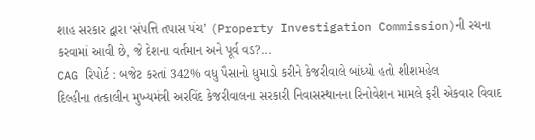શાહ સરકાર દ્વારા ‘સંપત્તિ તપાસ પંચ’ (Property Investigation Commission)ની રચના કરવામાં આવી છે, જે દેશના વર્તમાન અને પૂર્વ વડ?...
CAG રિપોર્ટ : બજેટ કરતાં 342% વધુ પૈસાનો ધુમાડો કરીને કેજરીવાલે બાંધ્યો હતો શીશમહેલ
દિલ્હીના તત્કાલીન મુખ્યમંત્રી અરવિંદ કેજરીવાલના સરકારી નિવાસસ્થાનના રિનોવેશન મામલે ફરી એકવાર વિવાદ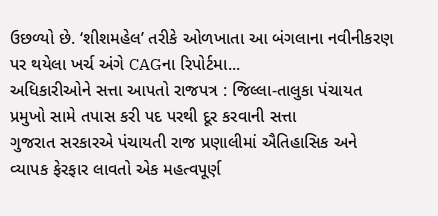ઉછળ્યો છે. ‘શીશમહેલ’ તરીકે ઓળખાતા આ બંગલાના નવીનીકરણ પર થયેલા ખર્ચ અંગે CAGના રિપોર્ટમા...
અધિકારીઓને સત્તા આપતો રાજપત્ર : જિલ્લા-તાલુકા પંચાયત પ્રમુખો સામે તપાસ કરી પદ પરથી દૂર કરવાની સત્તા
ગુજરાત સરકારએ પંચાયતી રાજ પ્રણાલીમાં ઐતિહાસિક અને વ્યાપક ફેરફાર લાવતો એક મહત્વપૂર્ણ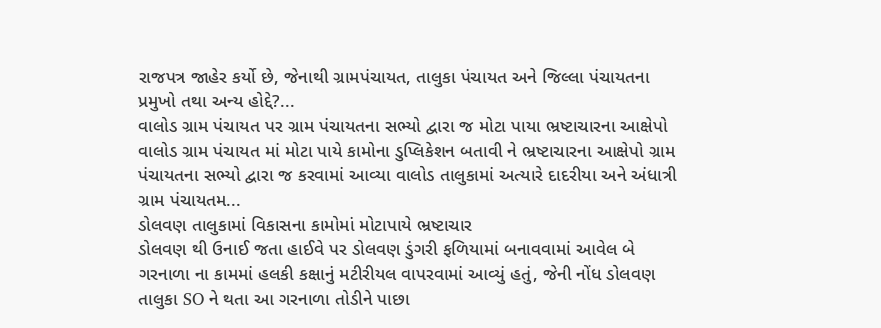રાજપત્ર જાહેર કર્યો છે, જેનાથી ગ્રામપંચાયત, તાલુકા પંચાયત અને જિલ્લા પંચાયતના પ્રમુખો તથા અન્ય હોદ્દે?...
વાલોડ ગ્રામ પંચાયત પર ગ્રામ પંચાયતના સભ્યો દ્વારા જ મોટા પાયા ભ્રષ્ટાચારના આક્ષેપો
વાલોડ ગ્રામ પંચાયત માં મોટા પાયે કામોના ડુપ્લિકેશન બતાવી ને ભ્રષ્ટાચારના આક્ષેપો ગ્રામ પંચાયતના સભ્યો દ્વારા જ કરવામાં આવ્યા વાલોડ તાલુકામાં અત્યારે દાદરીયા અને અંધાત્રી ગ્રામ પંચાયતમ...
ડોલવણ તાલુકામાં વિકાસના કામોમાં મોટાપાયે ભ્રષ્ટાચાર
ડોલવણ થી ઉનાઈ જતા હાઈવે પર ડોલવણ ડુંગરી ફળિયામાં બનાવવામાં આવેલ બે ગરનાળા ના કામમાં હલકી કક્ષાનું મટીરીયલ વાપરવામાં આવ્યું હતું, જેની નોંધ ડોલવણ તાલુકા SO ને થતા આ ગરનાળા તોડીને પાછા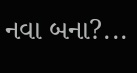નવા બના?...